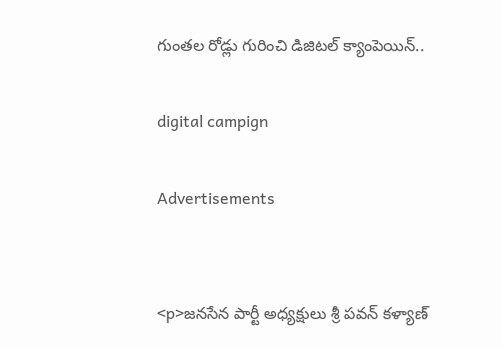గుంతల రోడ్లు గురించి డిజిటల్ క్యాంపెయిన్..

digital campign

Advertisements


<p>జనసేన పార్టీ అధ్యక్షులు శ్రీ పవన్ కళ్యాణ్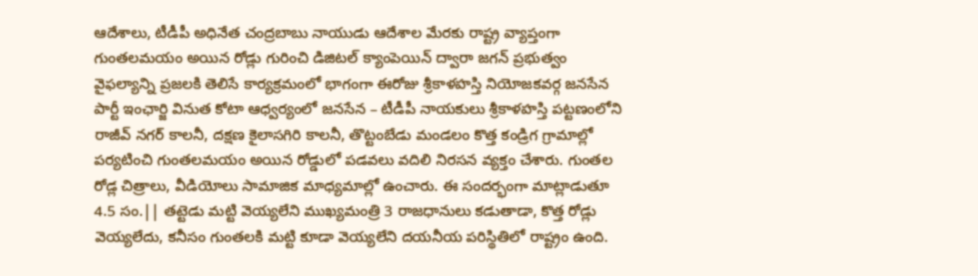ఆదేశాలు, టీడీపీ అధినేత చంద్రబాబు నాయుడు ఆదేశాల మేరకు రాష్ట్ర వ్యాప్తంగా గుంతలమయం అయిన రోడ్లు గురించి డిజిటల్ క్యాంపెయిన్ ద్వారా జగన్ ప్రభుత్వం వైఫల్యాన్ని ప్రజలకి తెలిసే కార్యక్రమంలో భాగంగా ఈరోజు శ్రీకాళహస్తి నియోజకవర్గ జనసేన పార్టీ ఇంఛార్జి వినుత కోటా ఆధ్వర్యంలో జనసేన – టీడీపీ నాయకులు శ్రీకాళహస్తి పట్టణంలోని రాజీవ్ నగర్ కాలనీ, దక్షణ కైలాసగిరి కాలనీ, తొట్టంబేడు మండలం కొత్త కండ్రిగ గ్రామాల్లో పర్యటించి గుంతలమయం అయిన రోడ్డులో పడవలు వదిలి నిరసన వ్యక్తం చేశారు. గుంతల రోడ్ల చిత్రాలు, వీడియోలు సామాజిక మాధ్యమాల్లో ఉంచారు. ఈ సందర్భంగా మాట్లాడుతూ 4.5 సం.|| తట్టెడు మట్టి వెయ్యలేని ముఖ్యమంత్రి 3 రాజధానులు కడుతాడా, కొత్త రోడ్లు వెయ్యలేదు, కనీసం గుంతలకి మట్టి కూడా వెయ్యలేని దయనీయ పరిస్థితిలో రాష్ట్రం ఉంది.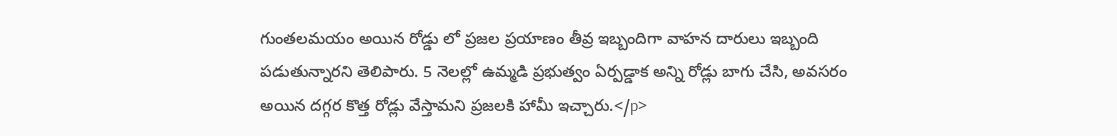గుంతలమయం అయిన రోడ్డు లో ప్రజల ప్రయాణం తీవ్ర ఇబ్బందిగా వాహన దారులు ఇబ్బంది పడుతున్నారని తెలిపారు. 5 నెలల్లో ఉమ్మడి ప్రభుత్వం ఏర్పడ్డాక అన్ని రోడ్లు బాగు చేసి, అవసరం అయిన దగ్గర కొత్త రోడ్లు వేస్తామని ప్రజలకి హామీ ఇచ్చారు.</p>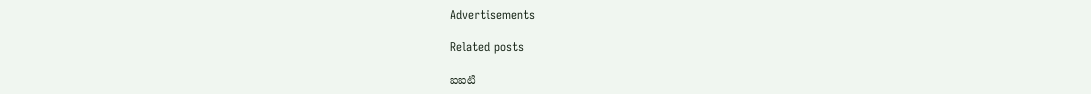Advertisements

Related posts

ఐఐటి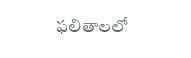ఫలితాలలో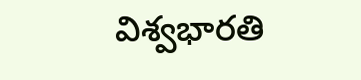విశ్వభారతి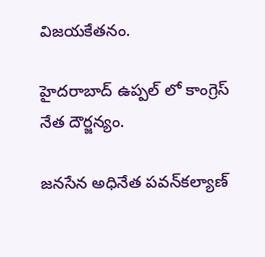విజయకేతనం.

హైదరాబాద్ ఉప్పల్ లో కాంగ్రెస్ నేత దౌర్జన్యం.

జనసేన అధినేత పవన్‌కల్యాణ్‌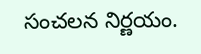సంచలన నిర్ణయం.